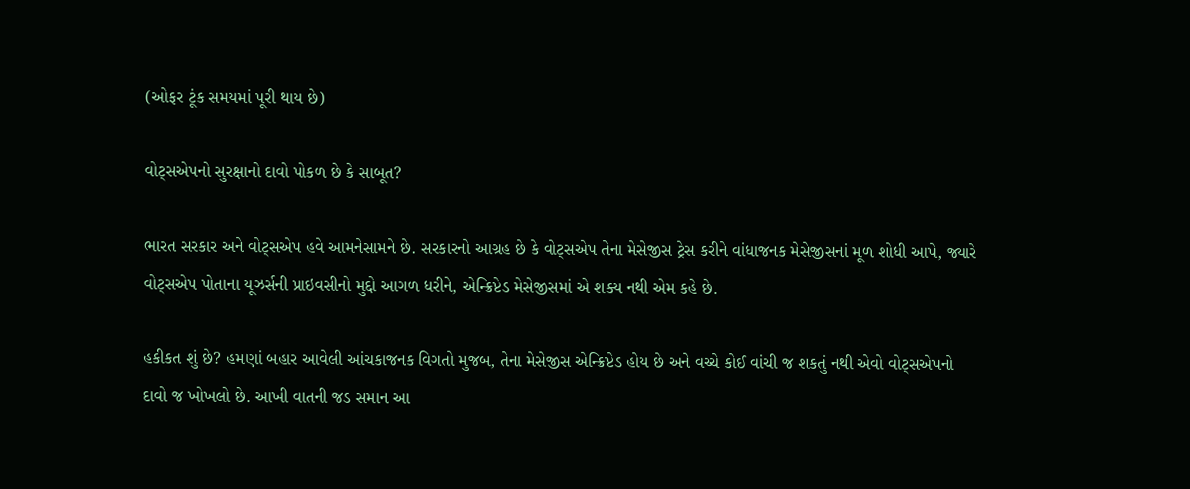(ઓફર ટૂંક સમયમાં પૂરી થાય છે)

વોટ્સએપનો સુરક્ષાનો દાવો પોકળ છે કે સાબૂત?

ભારત સરકાર અને વોટ્સએપ હવે આમનેસામને છે. સરકારનો આગ્રહ છે કે વોટ્સએપ તેના મેસેજીસ ટ્રેસ કરીને વાંધાજનક મેસેજીસનાં મૂળ શોધી આપે, જ્યારે વોટ્સએપ પોતાના યૂઝર્સની પ્રાઇવસીનો મુદ્દો આગળ ધરીને, એન્ક્રિપ્ટેડ મેસેજીસમાં એ શક્ય નથી એમ કહે છે.

હકીકત શું છે? હમણાં બહાર આવેલી આંચકાજનક વિગતો મુજબ, તેના મેસેજીસ એન્ક્રિપ્ટેડ હોય છે અને વચ્ચે કોઈ વાંચી જ શકતું નથી એવો વોટ્સએપનો દાવો જ ખોખલો છે. આખી વાતની જડ સમાન આ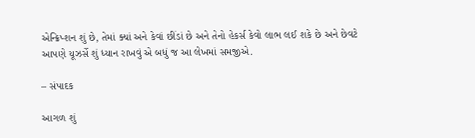એન્ક્રિપ્શન શું છે, તેમાં ક્યાં અને કેવાં છીંડાં છે અને તેનો હેકર્સ કેવો લાભ લઈ શકે છે અને છેવટે આપણે યૂઝર્સે શું ધ્યાન રાખવું એ બધું જ આ લેખમાં સમજીએ.

– સંપાદક

આગળ શું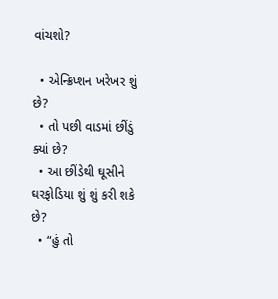વાંચશો?

  • એન્ક્રિપ્શન ખરેખર શું છે?
  • તો પછી વાડમાં છીંડું ક્યાં છે?
  • આ છીંડેથી ઘૂસીને ઘરફોડિયા શું શું કરી શકે છે?
  • “હું તો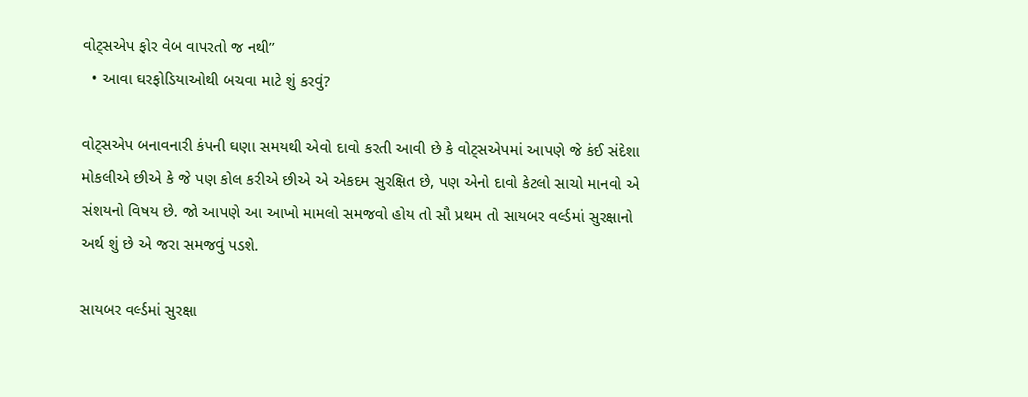વોટ્સએપ ફોર વેબ વાપરતો જ નથી’’
  • આવા ઘરફોડિયાઓથી બચવા માટે શું કરવું?

વોટ્સએપ બનાવનારી કંપની ઘણા સમયથી એવો દાવો કરતી આવી છે કે વોટ્સએપમાં આપણે જે કંઈ સંદેશા મોકલીએ છીએ કે જે પણ કોલ કરીએ છીએ એ એકદમ સુરક્ષિત છે, પણ એનો દાવો કેટલો સાચો માનવો એ સંશયનો વિષય છે. જો આપણે આ આખો મામલો સમજવો હોય તો સૌ પ્રથમ તો સાયબર વર્લ્ડમાં સુરક્ષાનો અર્થ શું છે એ જરા સમજવું પડશે.

સાયબર વર્લ્ડમાં સુરક્ષા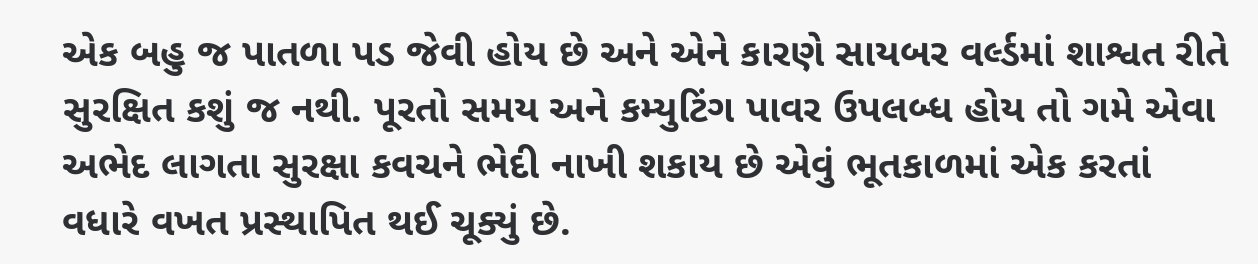એક બહુ જ પાતળા પડ જેવી હોય છે અને એને કારણે સાયબર વર્લ્ડમાં શાશ્વત રીતે સુરક્ષિત કશું જ નથી. પૂરતો સમય અને કમ્યુટિંગ પાવર ઉપલબ્ધ હોય તો ગમે એવા અભેદ લાગતા સુરક્ષા કવચને ભેદી નાખી શકાય છે એવું ભૂતકાળમાં એક કરતાં વધારે વખત પ્રસ્થાપિત થઈ ચૂક્યું છે.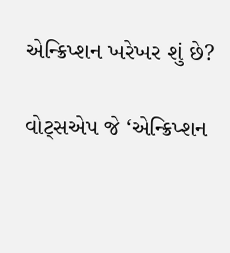એન્ક્રિપ્શન ખરેખર શું છે?

વોટ્સએપ જે ‘એન્ક્રિપ્શન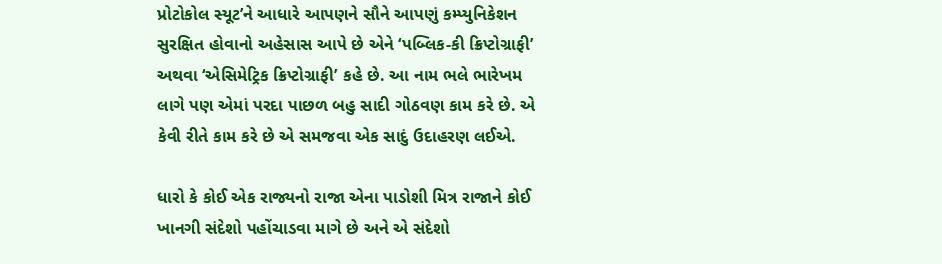પ્રોટોકોલ સ્યૂટ’ને આધારે આપણને સૌને આપણું કમ્પ્યુનિકેશન સુરક્ષિત હોવાનો અહેસાસ આપે છે એને ‘પબ્લિક-કી ક્રિપ્ટોગ્રાફી’ અથવા ‘એસિમેટ્રિક ક્રિપ્ટોગ્રાફી’ કહે છે. આ નામ ભલે ભારેખમ લાગે પણ એમાં પરદા પાછળ બહુ સાદી ગોઠવણ કામ કરે છે. એ કેવી રીતે કામ કરે છે એ સમજવા એક સાદું ઉદાહરણ લઈએ.

ધારો કે કોઈ એક રાજ્યનો રાજા એના પાડોશી મિત્ર રાજાને કોઈ ખાનગી સંદેશો પહોંચાડવા માગે છે અને એ સંદેશો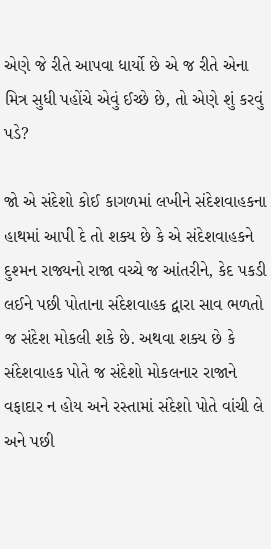એણે જે રીતે આપવા ધાર્યો છે એ જ રીતે એના મિત્ર સુધી પહોંચે એવું ઈચ્છે છે, તો એણે શું કરવું પડે?

જો એ સંદેશો કોઈ કાગળમાં લખીને સંદેશવાહકના હાથમાં આપી દે તો શક્ય છે કે એ સંદેશવાહકને દુશ્મન રાજ્યનો રાજા વચ્ચે જ આંતરીને, કેદ પકડી લઈને પછી પોતાના સંદેશવાહક દ્વારા સાવ ભળતો જ સંદેશ મોકલી શકે છે. અથવા શક્ય છે કે સંદેશવાહક પોતે જ સંદેશો મોકલનાર રાજાને વફાદાર ન હોય અને રસ્તામાં સંદેશો પોતે વાંચી લે અને પછી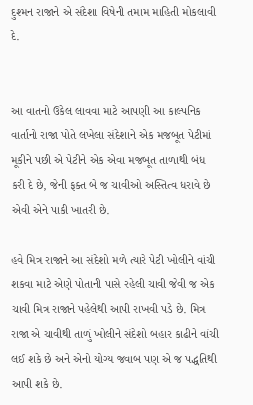દુશ્મન રાજાને એ સંદેશા વિષેની તમામ માહિતી મોકલાવી દે.


આ વાતનો ઉકેલ લાવવા માટે આપણી આ કાલ્પનિક વાર્તાનો રાજા પોતે લખેલા સંદેશાને એક મજબૂત પેટીમાં મૂકીને પછી એ પેટીને એક એવા મજબૂત તાળાથી બંધ કરી દે છે, જેની ફક્ત બે જ ચાવીઓ અસ્તિત્વ ધરાવે છે એવી એને પાકી ખાતરી છે.

હવે મિત્ર રાજાને આ સંદેશો મળે ત્યારે પેટી ખોલીને વાંચી શકવા માટે એણે પોતાની પાસે રહેલી ચાવી જેવી જ એક ચાવી મિત્ર રાજાને પહેલેથી આપી રાખવી પડે છે. મિત્ર રાજા એ ચાવીથી તાળું ખોલીને સંદેશો બહાર કાઢીને વાંચી લઈ શકે છે અને એનો યોગ્ય જવાબ પણ એ જ પદ્ધતિથી આપી શકે છે.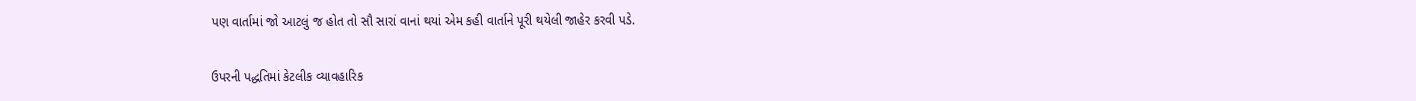પણ વાર્તામાં જો આટલું જ હોત તો સૌ સારાં વાનાં થયાં એમ કહી વાર્તાને પૂરી થયેલી જાહેર કરવી પડે.

ઉપરની પદ્ધતિમાં કેટલીક વ્યાવહારિક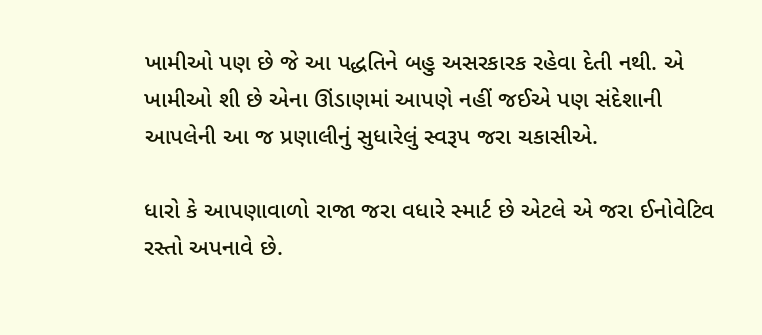ખામીઓ પણ છે જે આ પદ્ધતિને બહુ અસરકારક રહેવા દેતી નથી. એ ખામીઓ શી છે એના ઊંડાણમાં આપણે નહીં જઈએ પણ સંદેશાની આપલેની આ જ પ્રણાલીનું સુધારેલું સ્વરૂપ જરા ચકાસીએ.

ધારો કે આપણાવાળો રાજા જરા વધારે સ્માર્ટ છે એટલે એ જરા ઈનોવેટિવ રસ્તો અપનાવે છે.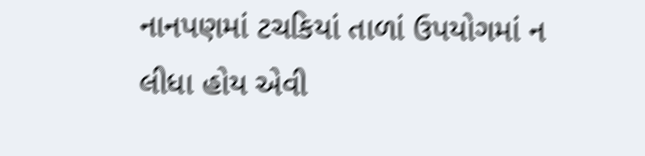નાનપણમાં ટચકિયાં તાળાં ઉપયોગમાં ન લીધા હોય એવી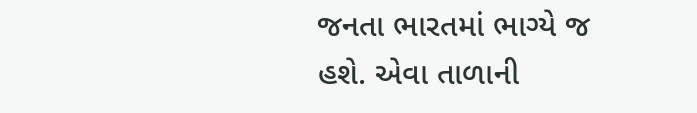જનતા ભારતમાં ભાગ્યે જ હશે. એવા તાળાની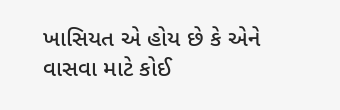ખાસિયત એ હોય છે કે એને વાસવા માટે કોઈ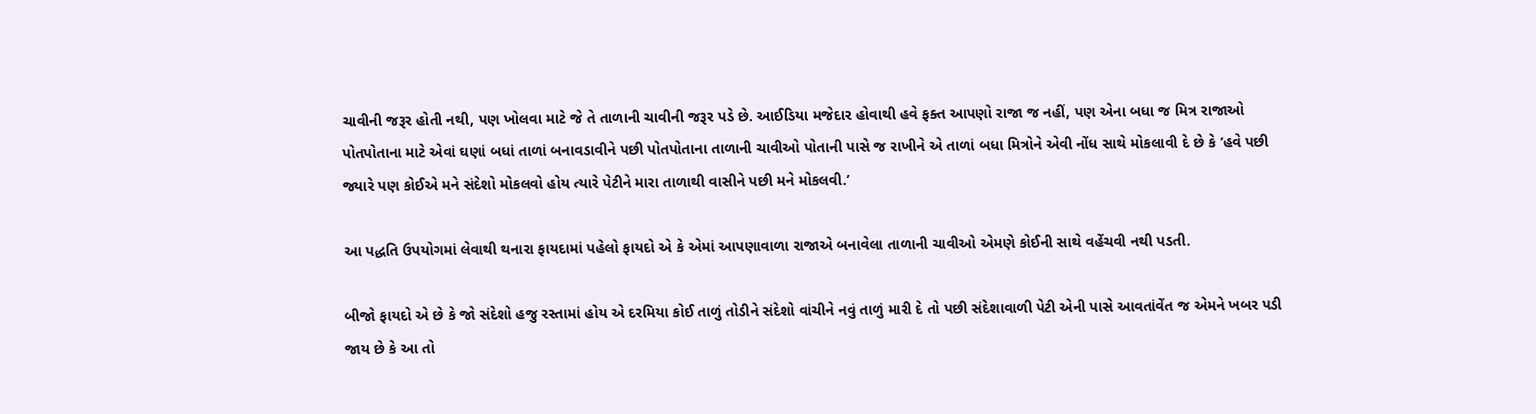ચાવીની જરૂર હોતી નથી, પણ ખોલવા માટે જે તે તાળાની ચાવીની જરૂર પડે છે. આઈડિયા મજેદાર હોવાથી હવે ફક્ત આપણો રાજા જ નહીં, પણ એના બધા જ મિત્ર રાજાઓ પોતપોતાના માટે એવાં ઘણાં બધાં તાળાં બનાવડાવીને પછી પોતપોતાના તાળાની ચાવીઓ પોતાની પાસે જ રાખીને એ તાળાં બધા મિત્રોને એવી નોંધ સાથે મોકલાવી દે છે કે ‘હવે પછી જ્યારે પણ કોઈએ મને સંદેશો મોકલવો હોય ત્યારે પેટીને મારા તાળાથી વાસીને પછી મને મોકલવી.’

આ પદ્ધતિ ઉપયોગમાં લેવાથી થનારા ફાયદામાં પહેલો ફાયદો એ કે એમાં આપણાવાળા રાજાએ બનાવેલા તાળાની ચાવીઓ એમણે કોઈની સાથે વહેંચવી નથી પડતી.

બીજો ફાયદો એ છે કે જો સંદેશો હજુ રસ્તામાં હોય એ દરમિયા કોઈ તાળું તોડીને સંદેશો વાંચીને નવું તાળું મારી દે તો પછી સંદેશાવાળી પેટી એની પાસે આવતાંવેંત જ એમને ખબર પડી જાય છે કે આ તો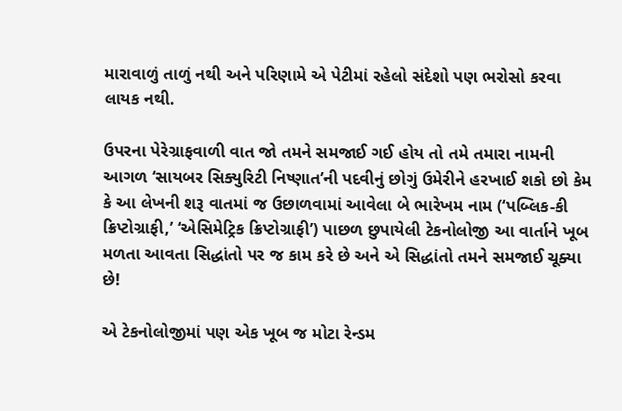મારાવાળું તાળું નથી અને પરિણામે એ પેટીમાં રહેલો સંદેશો પણ ભરોસો કરવા લાયક નથી.

ઉપરના પેરેગ્રાફવાળી વાત જો તમને સમજાઈ ગઈ હોય તો તમે તમારા નામની આગળ ‘સાયબર સિક્યુરિટી નિષ્ણાત’ની પદવીનું છોગું ઉમેરીને હરખાઈ શકો છો કેમ કે આ લેખની શરૂ વાતમાં જ ઉછાળવામાં આવેલા બે ભારેખમ નામ (‘પબ્લિક-કી ક્રિપ્ટોગ્રાફી,’ ‘એસિમેટ્રિક ક્રિપ્ટોગ્રાફી’) પાછળ છુપાયેલી ટેકનોલોજી આ વાર્તાને ખૂબ મળતા આવતા સિદ્ધાંતો પર જ કામ કરે છે અને એ સિદ્ધાંતો તમને સમજાઈ ચૂક્યા છે!

એ ટેકનોલોજીમાં પણ એક ખૂબ જ મોટા રેન્ડમ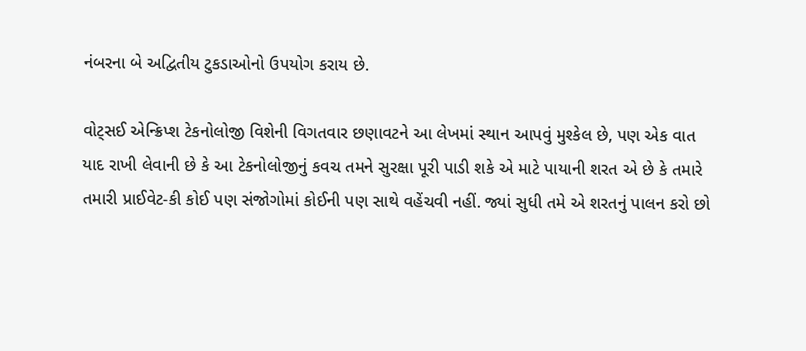નંબરના બે અદ્વિતીય ટુકડાઓનો ઉપયોગ કરાય છે.

વોટ્સઈ એન્ક્રિપ્શ ટેકનોલોજી વિશેની વિગતવાર છણાવટને આ લેખમાં સ્થાન આપવું મુશ્કેલ છે, પણ એક વાત યાદ રાખી લેવાની છે કે આ ટેકનોલોજીનું કવચ તમને સુરક્ષા પૂરી પાડી શકે એ માટે પાયાની શરત એ છે કે તમારે તમારી પ્રાઈવેટ-કી કોઈ પણ સંજોગોમાં કોઈની પણ સાથે વહેંચવી નહીં. જ્યાં સુધી તમે એ શરતનું પાલન કરો છો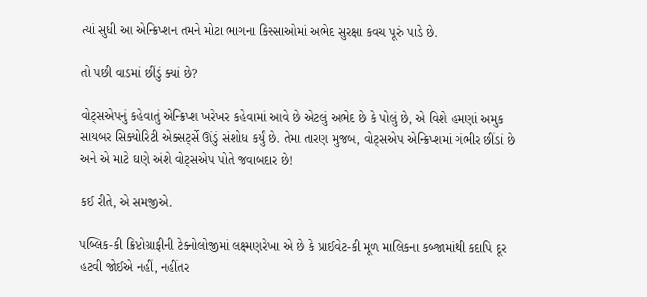ત્યાં સુધી આ એન્ક્રિપ્શન તમને મોટા ભાગના કિસ્સાઓમાં અભેદ સુરક્ષા કવચ પૂરું પાડે છે.

તો પછી વાડમાં છીંડું ક્યાં છે?

વોટ્સએપનું કહેવાતું એન્ક્રિપ્શ ખરેખર કહેવામાં આવે છે એટલું અભેદ છે કે પોલું છે, એ વિશે હમણાં અમુક સાયબર સિક્યોરિટી એક્સર્ટ્સે ઊંડું સંશોધ કર્યું છે. તેમા તારણ મુજબ, વોટ્સએપ એન્ક્રિપ્શમાં ગંભીર છીંડાં છે અને એ માટે ઘણે અંશે વોટ્સએપ પોતે જવાબદાર છે!

કઈ રીતે, એ સમજીએ.

પબ્લિક-કી ક્રિપ્ટોગ્રાફીની ટેક્નોલોજીમાં લક્ષ્મણરેખા એ છે કે પ્રાઈવેટ-કી મૂળ માલિકના કબ્જામાંથી કદાપિ દૂર હટવી જોઈએ નહીં, નહીંતર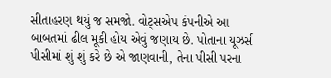સીતાહરણ થયું જ સમજો. વોટ્સએપ કંપનીએ આ બાબતમાં ઢીલ મૂકી હોય એવું જણાય છે. પોતાના યૂઝર્સ પીસીમાં શું શું કરે છે એ જાણવાની, તેના પીસી પરના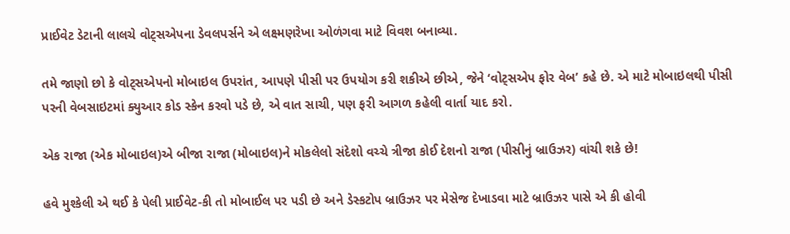પ્રાઈવેટ ડેટાની લાલચે વોટ્સએપના ડેવલપર્સને એ લક્ષ્મણરેખા ઓળંગવા માટે વિવશ બનાવ્યા.

તમે જાણો છો કે વોટ્સએપનો મોબાઇલ ઉપરાંત, આપણે પીસી પર ઉપયોગ કરી શકીએ છીએ, જેને ‘વોટ્સએપ ફોર વેબ’ કહે છે. એ માટે મોબાઇલથી પીસી પરની વેબસાઇટમાં ક્યુઆર કોડ સ્કેન કરવો પડે છે, એ વાત સાચી, પણ ફરી આગળ કહેલી વાર્તા યાદ કરો.

એક રાજા (એક મોબાઇલ)એ બીજા રાજા (મોબાઇલ)ને મોકલેલો સંદેશો વચ્ચે ત્રીજા કોઈ દેશનો રાજા (પીસીનું બ્રાઉઝર) વાંચી શકે છે!

હવે મુશ્કેલી એ થઈ કે પેલી પ્રાઈવેટ-કી તો મોબાઈલ પર પડી છે અને ડેસ્કટોપ બ્રાઉઝર પર મેસેજ દેખાડવા માટે બ્રાઉઝર પાસે એ કી હોવી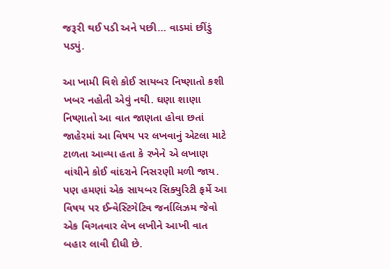જરૂરી થઈ પડી અને પછી… વાડમાં છીંડું પડ્યું.

આ ખામી વિશે કોઈ સાયબર નિષ્ણાતો કશી ખબર નહોતી એવું નથી. ઘણા શાણા નિષ્ણાતો આ વાત જાણતા હોવા છતાં જાહેરમાં આ વિષય પર લખવાનું એટલા માટે ટાળતા આવ્યા હતા કે રખેને એ લખાણ વાંચીને કોઈ વાંદરાને નિસરણી મળી જાય. પણ હમણાં એક સાયબર સિક્યુરિટી ફર્મે આ વિષય પર ઈન્વેસ્ટિગેટિવ જર્નાલિઝમ જેવો એક વિગતવાર લેખ લખીને આખી વાત બહાર લાવી દીધી છે.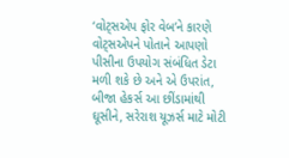‘વોટ્સએપ ફોર વેબ’ને કારણે વોટ્સએપને પોતાને આપણો પીસીના ઉપયોગ સંબંધિત ડેટા મળી શકે છે અને એ ઉપરાંત, બીજા હેકર્સ આ છીંડામાંથી ઘૂસીને, સરેરાશ યૂઝર્સ માટે મોટી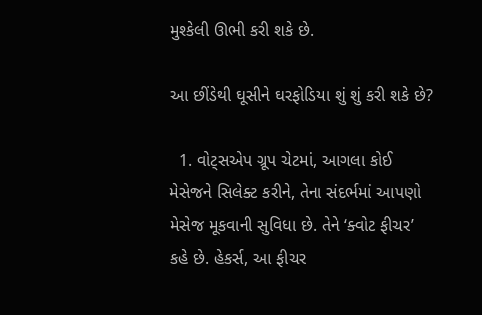મુશ્કેલી ઊભી કરી શકે છે.

આ છીંડેથી ઘૂસીને ઘરફોડિયા શું શું કરી શકે છે?

  1. વોટ્સએપ ગ્રૂપ ચેટમાં, આગલા કોઈ મેસેજને સિલેક્ટ કરીને, તેના સંદર્ભમાં આપણો મેસેજ મૂકવાની સુવિધા છે. તેને ‘ક્વોટ ફીચર’ કહે છે. હેકર્સ, આ ફીચર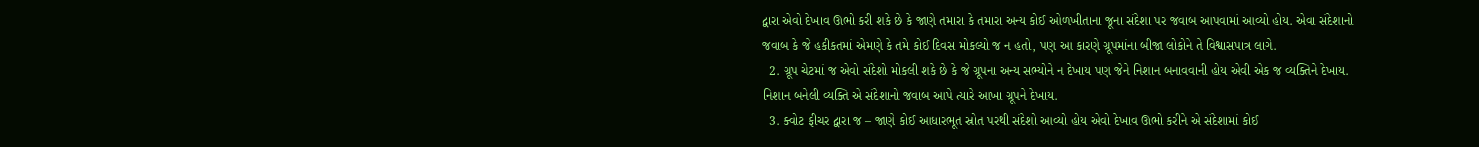દ્વારા એવો દેખાવ ઊભો કરી શકે છે કે જાણે તમારા કે તમારા અન્ય કોઈ ઓળખીતાના જૂના સંદેશા પર જવાબ આપવામાં આવ્યો હોય. એવા સંદેશાનો જવાબ કે જે હકીકતમાં એમણે કે તમે કોઈ દિવસ મોકલ્યો જ ન હતો, પણ આ કારણે ગ્રૂપમાંના બીજા લોકોને તે વિશ્વાસપાત્ર લાગે.
  2. ગ્રૂપ ચેટમાં જ એવો સંદેશો મોકલી શકે છે કે જે ગ્રૂપના અન્ય સભ્યોને ન દેખાય પણ જેને નિશાન બનાવવાની હોય એવી એક જ વ્યક્તિને દેખાય. નિશાન બનેલી વ્યક્તિ એ સંદેશાનો જવાબ આપે ત્યારે આખા ગ્રૂપને દેખાય.
  3. ક્વોટ ફીચર દ્વારા જ – જાણે કોઈ આધારભૂત સ્રોત પરથી સંદેશો આવ્યો હોય એવો દેખાવ ઊભો કરીને એ સંદેશામાં કોઈ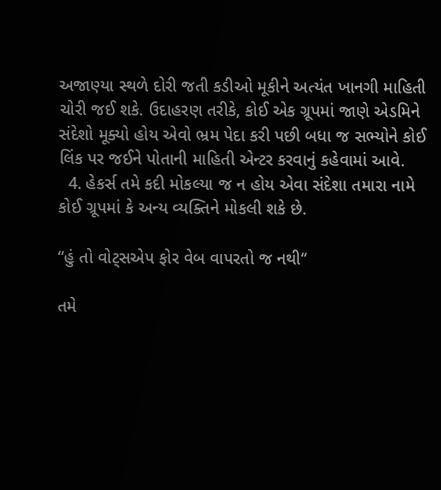અજાણ્યા સ્થળે દોરી જતી કડીઓ મૂકીને અત્યંત ખાનગી માહિતી ચોરી જઈ શકે. ઉદાહરણ તરીકે, કોઈ એક ગ્રૂપમાં જાણે એડમિને સંદેશો મૂક્યો હોય એવો ભ્રમ પેદા કરી પછી બધા જ સભ્યોને કોઈ લિંક પર જઈને પોતાની માહિતી એન્ટર કરવાનું કહેવામાં આવે.
  4. હેકર્સ તમે કદી મોકલ્યા જ ન હોય એવા સંદેશા તમારા નામે કોઈ ગ્રૂપમાં કે અન્ય વ્યક્તિને મોકલી શકે છે.

“હું તો વોટ્સએપ ફોર વેબ વાપરતો જ નથી‘‘

તમે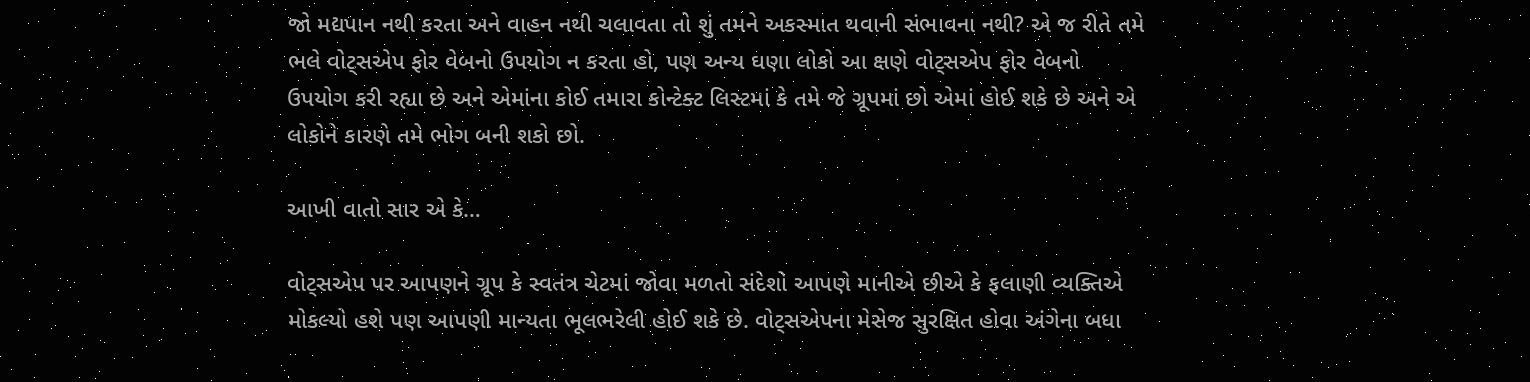જો મદ્યપાન નથી કરતા અને વાહન નથી ચલાવતા તો શું તમને અકસ્માત થવાની સંભાવના નથી? એ જ રીતે તમે ભલે વોટ્સએપ ફોર વેબનો ઉપયોગ ન કરતા હો, પણ અન્ય ઘણા લોકો આ ક્ષણે વોટ્સએપ ફોર વેબનો ઉપયોગ કરી રહ્યા છે અને એમાંના કોઈ તમારા કોન્ટેક્ટ લિસ્ટમાં કે તમે જે ગ્રૂપમાં છો એમાં હોઈ શકે છે અને એ લોકોને કારણે તમે ભોગ બની શકો છો.

આખી વાતો સાર એ કે…

વોટ્સએપ પર આપણને ગ્રૂપ કે સ્વતંત્ર ચેટમાં જોવા મળતો સંદેશો આપણે માનીએ છીએ કે ફલાણી વ્યક્તિએ મોકલ્યો હશે પણ આપણી માન્યતા ભૂલભરેલી હોઈ શકે છે. વોટ્સએપના મેસેજ સુરક્ષિત હોવા અંગેના બધા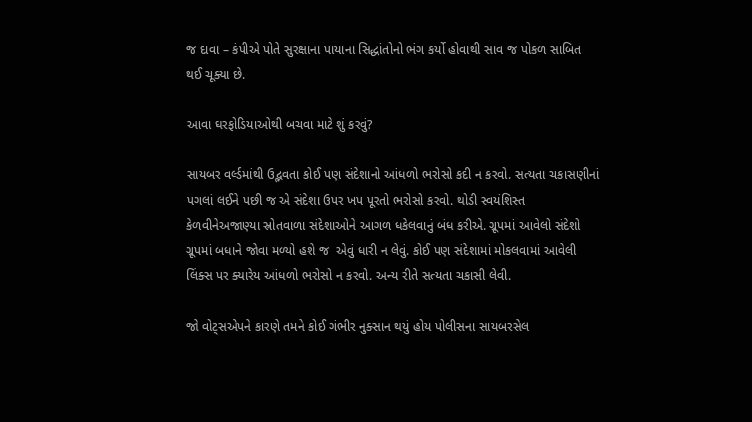જ દાવા – કંપીએ પોતે સુરક્ષાના પાયાના સિદ્ધાંતોનો ભંગ કર્યો હોવાથી સાવ જ પોકળ સાબિત થઈ ચૂક્યા છે.

આવા ઘરફોડિયાઓથી બચવા માટે શું કરવું?

સાયબર વર્લ્ડમાંથી ઉદ્ભવતા કોઈ પણ સંદેશાનો આંધળો ભરોસો કદી ન કરવો. સત્યતા ચકાસણીનાં પગલાં લઈને પછી જ એ સંદેશા ઉપર ખપ પૂરતો ભરોસો કરવો. થોડી સ્વયંશિસ્ત કેળવીનેઅજાણ્યા સ્રોતવાળા સંદેશાઓને આગળ ધકેલવાનું બંધ કરીએ. ગ્રૂપમાં આવેલો સંદેશો ગ્રૂપમાં બધાને જોવા મળ્યો હશે જ  એવું ધારી ન લેવું. કોઈ પણ સંદેશામાં મોકલવામાં આવેલી લિંક્સ પર ક્યારેય આંધળો ભરોસો ન કરવો. અન્ય રીતે સત્યતા ચકાસી લેવી.

જો વોટ્સએપને કારણે તમને કોઈ ગંભીર નુક્સાન થયું હોય પોલીસના સાયબરસેલ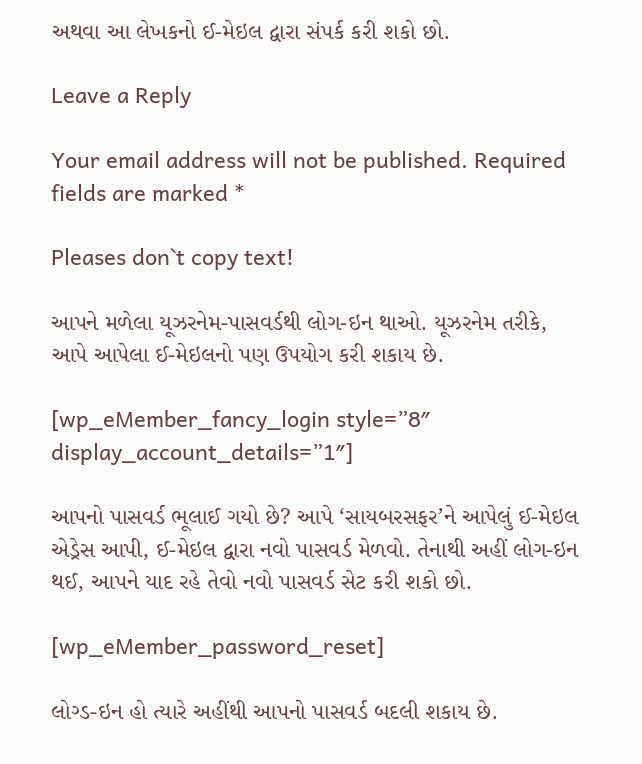અથવા આ લેખકનો ઈ-મેઇલ દ્વારા સંપર્ક કરી શકો છો.

Leave a Reply

Your email address will not be published. Required fields are marked *

Pleases don`t copy text!

આપને મળેલા યૂઝરનેમ-પાસવર્ડથી લોગ-ઇન થાઓ. યૂઝરનેમ તરીકે, આપે આપેલા ઈ-મેઇલનો પણ ઉપયોગ કરી શકાય છે.

[wp_eMember_fancy_login style=”8″ display_account_details=”1″]

આપનો પાસવર્ડ ભૂલાઈ ગયો છે? આપે ‘સાયબરસફર’ને આપેલું ઈ-મેઇલ એડ્રેસ આપી, ઈ-મેઇલ દ્વારા નવો પાસવર્ડ મેળવો. તેનાથી અહીં લોગ-ઇન થઈ, આપને યાદ રહે તેવો નવો પાસવર્ડ સેટ કરી શકો છો.

[wp_eMember_password_reset]

લોગ્ડ-ઇન હો ત્યારે અહીંથી આપનો પાસવર્ડ બદલી શકાય છે.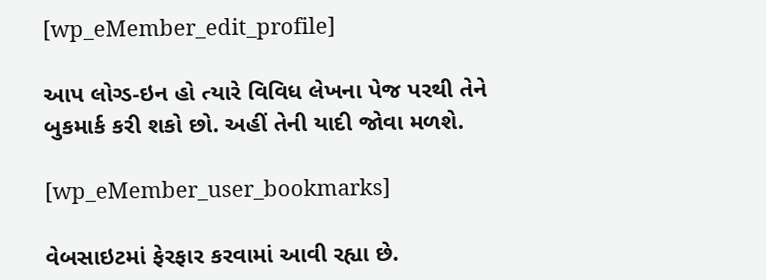[wp_eMember_edit_profile]

આપ લોગ્ડ-ઇન હો ત્યારે વિવિધ લેખના પેજ પરથી તેને બુકમાર્ક કરી શકો છો. અહીં તેની યાદી જોવા મળશે.

[wp_eMember_user_bookmarks]

વેબસાઇટમાં ફેરફાર કરવામાં આવી રહ્યા છે.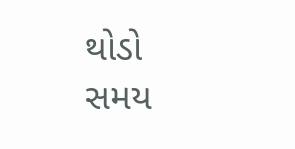થોડો સમય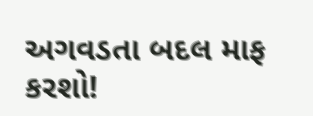અગવડતા બદલ માફ કરશો!